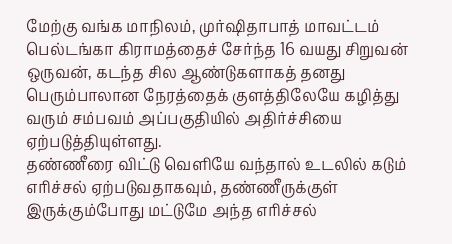மேற்கு வங்க மாநிலம், முர்ஷிதாபாத் மாவட்டம் பெல்டங்கா கிராமத்தைச் சேர்ந்த 16 வயது சிறுவன் ஒருவன், கடந்த சில ஆண்டுகளாகத் தனது பெரும்பாலான நேரத்தைக் குளத்திலேயே கழித்து வரும் சம்பவம் அப்பகுதியில் அதிர்ச்சியை ஏற்படுத்தியுள்ளது.
தண்ணீரை விட்டு வெளியே வந்தால் உடலில் கடும் எரிச்சல் ஏற்படுவதாகவும், தண்ணீருக்குள் இருக்கும்போது மட்டுமே அந்த எரிச்சல்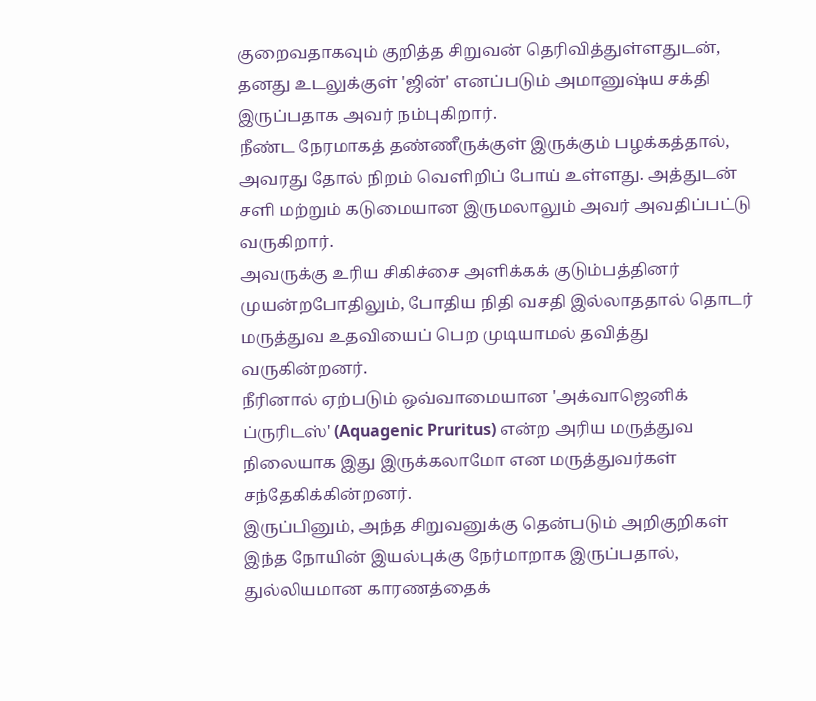குறைவதாகவும் குறித்த சிறுவன் தெரிவித்துள்ளதுடன், தனது உடலுக்குள் 'ஜின்' எனப்படும் அமானுஷ்ய சக்தி இருப்பதாக அவர் நம்புகிறார்.
நீண்ட நேரமாகத் தண்ணீருக்குள் இருக்கும் பழக்கத்தால், அவரது தோல் நிறம் வெளிறிப் போய் உள்ளது. அத்துடன் சளி மற்றும் கடுமையான இருமலாலும் அவர் அவதிப்பட்டு வருகிறார்.
அவருக்கு உரிய சிகிச்சை அளிக்கக் குடும்பத்தினர் முயன்றபோதிலும், போதிய நிதி வசதி இல்லாததால் தொடர் மருத்துவ உதவியைப் பெற முடியாமல் தவித்து வருகின்றனர்.
நீரினால் ஏற்படும் ஒவ்வாமையான 'அக்வாஜெனிக் ப்ருரிடஸ்' (Aquagenic Pruritus) என்ற அரிய மருத்துவ நிலையாக இது இருக்கலாமோ என மருத்துவர்கள் சந்தேகிக்கின்றனர்.
இருப்பினும், அந்த சிறுவனுக்கு தென்படும் அறிகுறிகள் இந்த நோயின் இயல்புக்கு நேர்மாறாக இருப்பதால், துல்லியமான காரணத்தைக்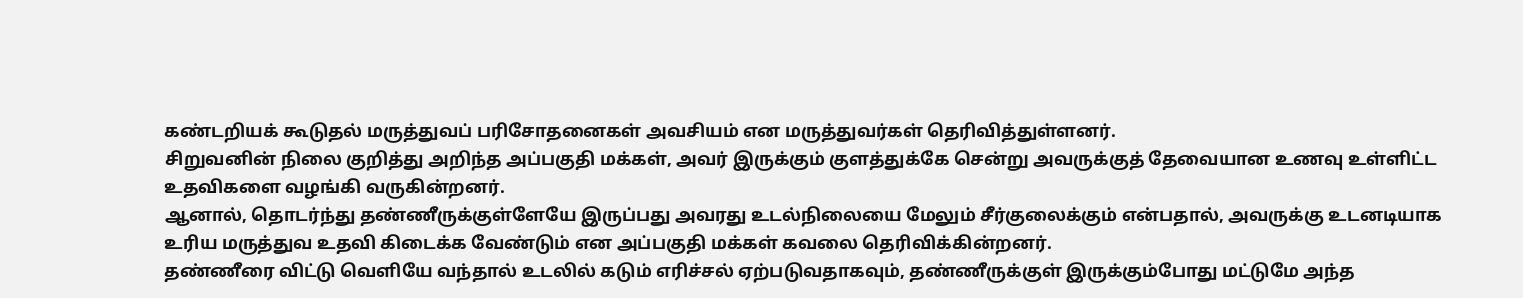கண்டறியக் கூடுதல் மருத்துவப் பரிசோதனைகள் அவசியம் என மருத்துவர்கள் தெரிவித்துள்ளனர்.
சிறுவனின் நிலை குறித்து அறிந்த அப்பகுதி மக்கள், அவர் இருக்கும் குளத்துக்கே சென்று அவருக்குத் தேவையான உணவு உள்ளிட்ட உதவிகளை வழங்கி வருகின்றனர்.
ஆனால், தொடர்ந்து தண்ணீருக்குள்ளேயே இருப்பது அவரது உடல்நிலையை மேலும் சீர்குலைக்கும் என்பதால், அவருக்கு உடனடியாக உரிய மருத்துவ உதவி கிடைக்க வேண்டும் என அப்பகுதி மக்கள் கவலை தெரிவிக்கின்றனர்.
தண்ணீரை விட்டு வெளியே வந்தால் உடலில் கடும் எரிச்சல் ஏற்படுவதாகவும், தண்ணீருக்குள் இருக்கும்போது மட்டுமே அந்த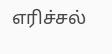எரிச்சல்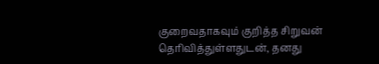குறைவதாகவும் குறித்த சிறுவன் தெரிவித்துள்ளதுடன், தனது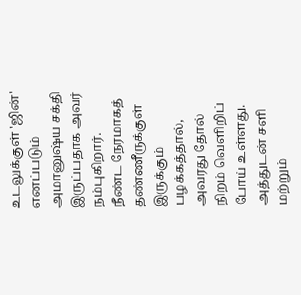உடலுக்குள் 'ஜின்' எனப்படும் அமானுஷ்ய சக்தி இருப்பதாக அவர் நம்புகிறார்.
நீண்ட நேரமாகத் தண்ணீருக்குள் இருக்கும் பழக்கத்தால், அவரது தோல் நிறம் வெளிறிப் போய் உள்ளது. அத்துடன் சளி மற்றும்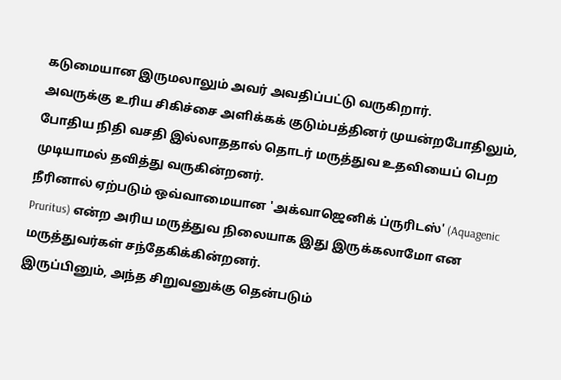கடுமையான இருமலாலும் அவர் அவதிப்பட்டு வருகிறார்.
அவருக்கு உரிய சிகிச்சை அளிக்கக் குடும்பத்தினர் முயன்றபோதிலும், போதிய நிதி வசதி இல்லாததால் தொடர் மருத்துவ உதவியைப் பெற முடியாமல் தவித்து வருகின்றனர்.
நீரினால் ஏற்படும் ஒவ்வாமையான 'அக்வாஜெனிக் ப்ருரிடஸ்' (Aquagenic Pruritus) என்ற அரிய மருத்துவ நிலையாக இது இருக்கலாமோ என மருத்துவர்கள் சந்தேகிக்கின்றனர்.
இருப்பினும், அந்த சிறுவனுக்கு தென்படும்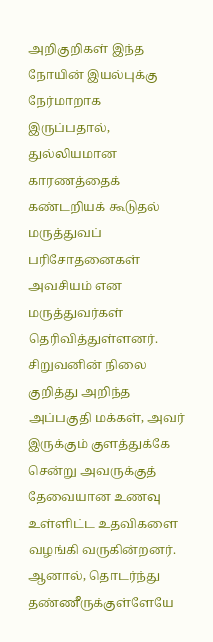அறிகுறிகள் இந்த நோயின் இயல்புக்கு நேர்மாறாக இருப்பதால், துல்லியமான காரணத்தைக் கண்டறியக் கூடுதல் மருத்துவப் பரிசோதனைகள் அவசியம் என மருத்துவர்கள் தெரிவித்துள்ளனர்.
சிறுவனின் நிலை குறித்து அறிந்த அப்பகுதி மக்கள், அவர் இருக்கும் குளத்துக்கே சென்று அவருக்குத் தேவையான உணவு உள்ளிட்ட உதவிகளை வழங்கி வருகின்றனர்.
ஆனால், தொடர்ந்து தண்ணீருக்குள்ளேயே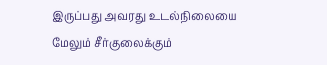இருப்பது அவரது உடல்நிலையை மேலும் சீர்குலைக்கும்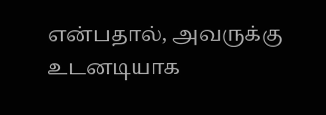என்பதால், அவருக்கு உடனடியாக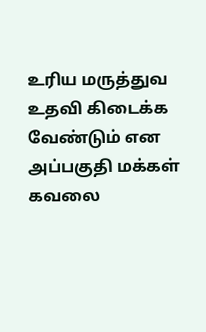உரிய மருத்துவ உதவி கிடைக்க வேண்டும் என அப்பகுதி மக்கள் கவலை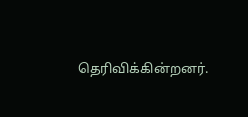தெரிவிக்கின்றனர்.